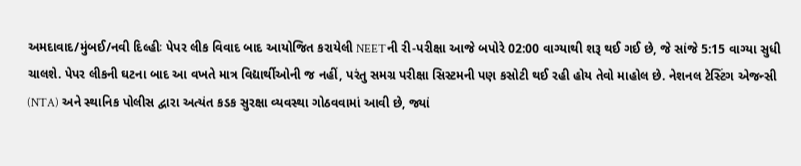અમદાવાદ/મુંબઈ/નવી દિલ્હીઃ પેપર લીક વિવાદ બાદ આયોજિત કરાયેલી NEETની રી-પરીક્ષા આજે બપોરે 02:00 વાગ્યાથી શરૂ થઈ ગઈ છે, જે સાંજે 5:15 વાગ્યા સુધી ચાલશે. પેપર લીકની ઘટના બાદ આ વખતે માત્ર વિદ્યાર્થીઓની જ નહીં, પરંતુ સમગ્ર પરીક્ષા સિસ્ટમની પણ કસોટી થઈ રહી હોય તેવો માહોલ છે. નેશનલ ટેસ્ટિંગ એજન્સી (NTA) અને સ્થાનિક પોલીસ દ્વારા અત્યંત કડક સુરક્ષા વ્યવસ્થા ગોઠવવામાં આવી છે, જ્યાં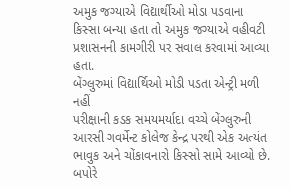અમુક જગ્યાએ વિદ્યાર્થીઓ મોડા પડવાના કિસ્સા બન્યા હતા તો અમુક જગ્યાએ વહીવટી પ્રશાસનની કામગીરી પર સવાલ કરવામાં આવ્યા હતા.
બેંગ્લુરુમાં વિદ્યાર્થિઓ મોડી પડતા એન્ટ્રી મળી નહીં
પરીક્ષાની કડક સમયમર્યાદા વચ્ચે બેંગ્લુરુની આરસી ગવર્મેન્ટ કોલેજ કેન્દ્ર પરથી એક અત્યંત ભાવુક અને ચોંકાવનારો કિસ્સો સામે આવ્યો છે. બપોરે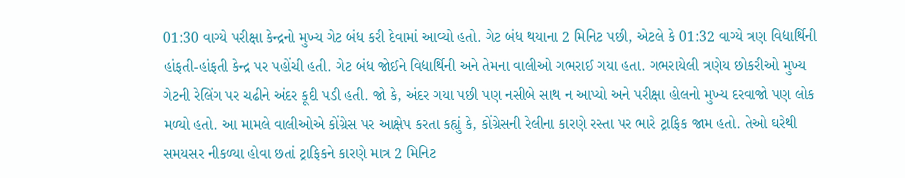01:30 વાગ્યે પરીક્ષા કેન્દ્રનો મુખ્ય ગેટ બંધ કરી દેવામાં આવ્યો હતો. ગેટ બંધ થયાના 2 મિનિટ પછી, એટલે કે 01:32 વાગ્યે ત્રણ વિદ્યાર્થિની હાંફતી-હાંફતી કેન્દ્ર પર પહોંચી હતી. ગેટ બંધ જોઈને વિદ્યાર્થિની અને તેમના વાલીઓ ગભરાઈ ગયા હતા. ગભરાયેલી ત્રણેય છોકરીઓ મુખ્ય ગેટની રેલિંગ પર ચઢીને અંદર કૂદી પડી હતી. જો કે, અંદર ગયા પછી પણ નસીબે સાથ ન આપ્યો અને પરીક્ષા હોલનો મુખ્ય દરવાજો પણ લોક મળ્યો હતો. આ મામલે વાલીઓએ કોંગ્રેસ પર આક્ષેપ કરતા કહ્યું કે, કોંગ્રેસની રેલીના કારણે રસ્તા પર ભારે ટ્રાફિક જામ હતો. તેઓ ઘરેથી સમયસર નીકળ્યા હોવા છતાં ટ્રાફિકને કારણે માત્ર 2 મિનિટ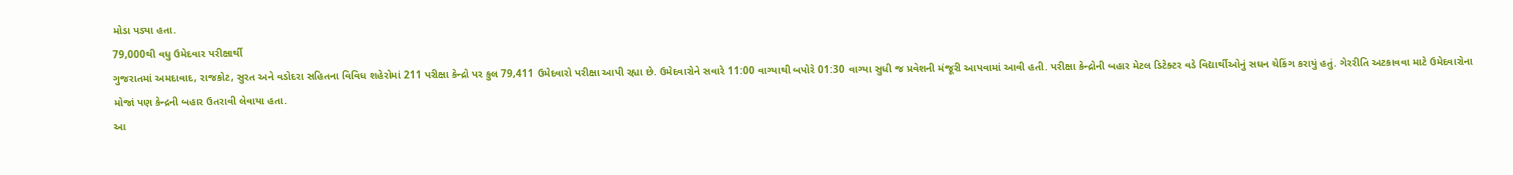મોડા પડ્યા હતા.
79,000થી વધુ ઉમેદવાર પરીક્ષાર્થી
ગુજરાતમાં અમદાવાદ, રાજકોટ, સુરત અને વડોદરા સહિતના વિવિધ શહેરોમાં 211 પરીક્ષા કેન્દ્રો પર કુલ 79,411 ઉમેદવારો પરીક્ષા આપી રહ્યા છે. ઉમેદવારોને સવારે 11:00 વાગ્યાથી બપોરે 01:30 વાગ્યા સુધી જ પ્રવેશની મંજૂરી આપવામાં આવી હતી. પરીક્ષા કેન્દ્રોની બહાર મેટલ ડિટેક્ટર વડે વિદ્યાર્થીઓનું સઘન ચેકિંગ કરાયું હતું. ગેરરીતિ અટકાવવા માટે ઉમેદવારોના મોજાં પણ કેન્દ્રની બહાર ઉતરાવી લેવાયા હતા.
આ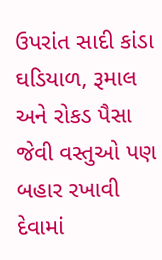ઉપરાંત સાદી કાંડા ઘડિયાળ, રૂમાલ અને રોકડ પૈસા જેવી વસ્તુઓ પણ બહાર રખાવી દેવામાં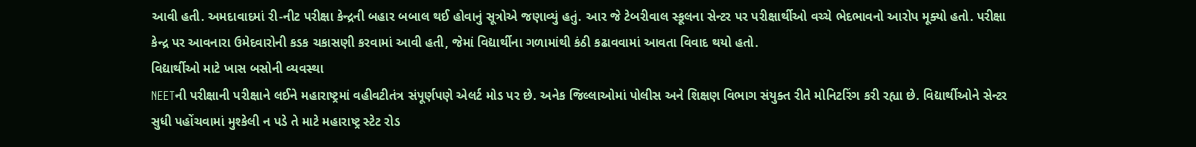આવી હતી. અમદાવાદમાં રી-નીટ પરીક્ષા કેન્દ્રની બહાર બબાલ થઈ હોવાનું સૂત્રોએ જણાવ્યું હતું. આર જે ટેબરીવાલ સ્કૂલના સેન્ટર પર પરીક્ષાર્થીઓ વચ્ચે ભેદભાવનો આરોપ મૂક્યો હતો. પરીક્ષા કેન્દ્ર પર આવનારા ઉમેદવારોની કડક ચકાસણી કરવામાં આવી હતી, જેમાં વિદ્યાર્થીના ગળામાંથી કંઠી કઢાવવામાં આવતા વિવાદ થયો હતો.
વિદ્યાર્થીઓ માટે ખાસ બસોની વ્યવસ્થા
NEETની પરીક્ષાની પરીક્ષાને લઈને મહારાષ્ટ્રમાં વહીવટીતંત્ર સંપૂર્ણપણે એલર્ટ મોડ પર છે. અનેક જિલ્લાઓમાં પોલીસ અને શિક્ષણ વિભાગ સંયુક્ત રીતે મોનિટરિંગ કરી રહ્યા છે. વિદ્યાર્થીઓને સેન્ટર સુધી પહોંચવામાં મુશ્કેલી ન પડે તે માટે મહારાષ્ટ્ર સ્ટેટ રોડ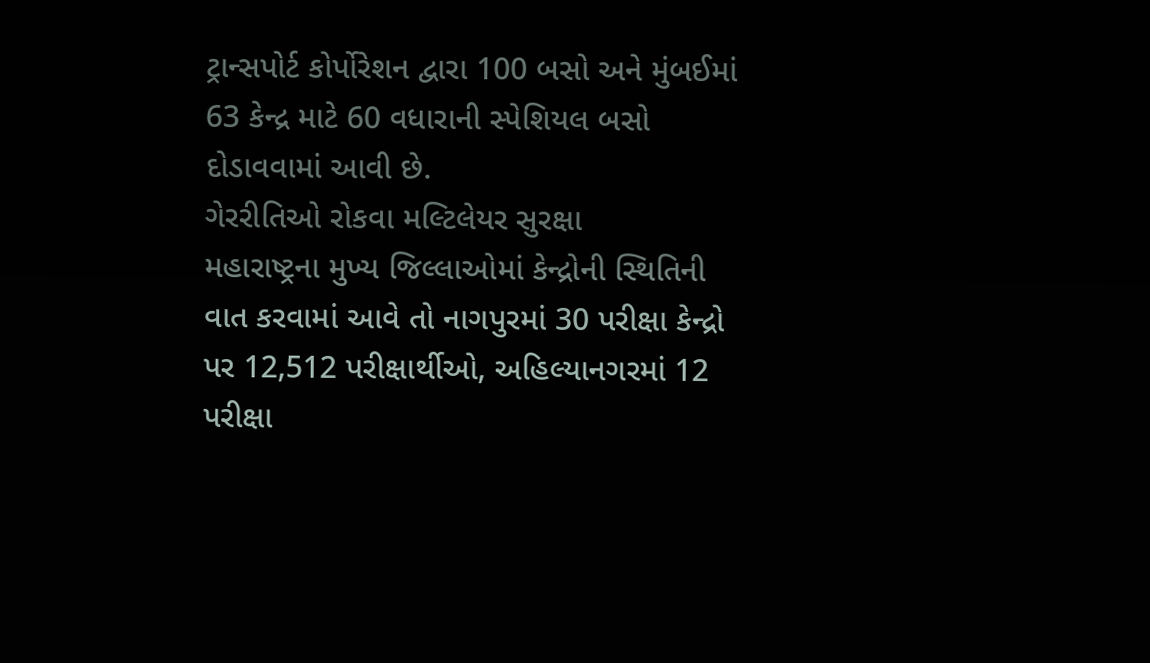ટ્રાન્સપોર્ટ કોર્પોરેશન દ્વારા 100 બસો અને મુંબઈમાં 63 કેન્દ્ર માટે 60 વધારાની સ્પેશિયલ બસો દોડાવવામાં આવી છે.
ગેરરીતિઓ રોકવા મલ્ટિલેયર સુરક્ષા
મહારાષ્ટ્રના મુખ્ય જિલ્લાઓમાં કેન્દ્રોની સ્થિતિની વાત કરવામાં આવે તો નાગપુરમાં 30 પરીક્ષા કેન્દ્રો પર 12,512 પરીક્ષાર્થીઓ, અહિલ્યાનગરમાં 12 પરીક્ષા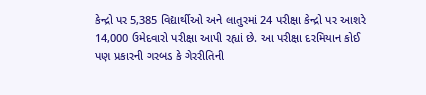કેન્દ્રો પર 5,385 વિદ્યાર્થીઓ અને લાતુરમાં 24 પરીક્ષા કેન્દ્રો પર આશરે 14,000 ઉમેદવારો પરીક્ષા આપી રહ્યાં છે. આ પરીક્ષા દરમિયાન કોઈ પણ પ્રકારની ગરબડ કે ગેરરીતિની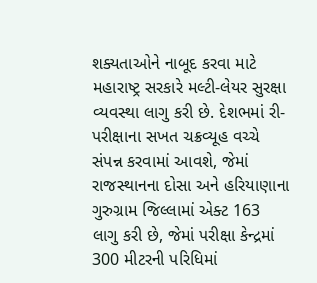શક્યતાઓને નાબૂદ કરવા માટે મહારાષ્ટ્ર સરકારે મલ્ટી-લેયર સુરક્ષા વ્યવસ્થા લાગુ કરી છે. દેશભમાં રી-પરીક્ષાના સખત ચક્રવ્યૂહ વચ્ચે સંપન્ન કરવામાં આવશે, જેમાં રાજસ્થાનના દોસા અને હરિયાણાના ગુરુગ્રામ જિલ્લામાં એક્ટ 163 લાગુ કરી છે, જેમાં પરીક્ષા કેન્દ્રમાં 300 મીટરની પરિધિમાં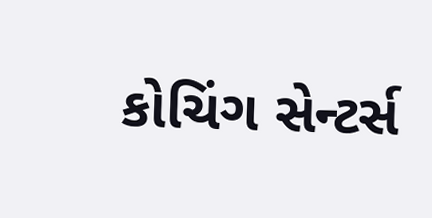કોચિંગ સેન્ટર્સ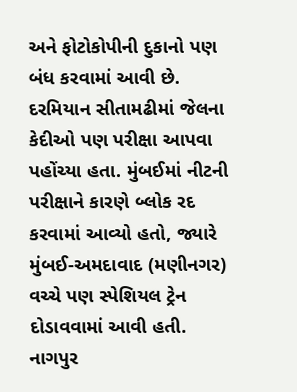અને ફોટોકોપીની દુકાનો પણ બંધ કરવામાં આવી છે.
દરમિયાન સીતામઢીમાં જેલના કેદીઓ પણ પરીક્ષા આપવા પહોંચ્યા હતા. મુંબઈમાં નીટની પરીક્ષાને કારણે બ્લોક રદ કરવામાં આવ્યો હતો, જ્યારે મુંબઈ-અમદાવાદ (મણીનગર) વચ્ચે પણ સ્પેશિયલ ટ્રેન દોડાવવામાં આવી હતી. નાગપુર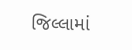જિલ્લામાં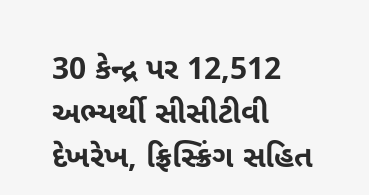30 કેન્દ્ર પર 12,512 અભ્યર્થી સીસીટીવી દેખરેખ, ફ્રિસ્ક્રિંગ સહિત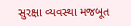સુરક્ષા વ્યવસ્થા મજબૂત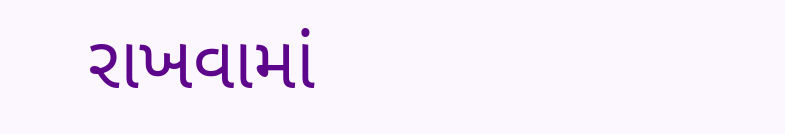રાખવામાં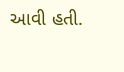આવી હતી.